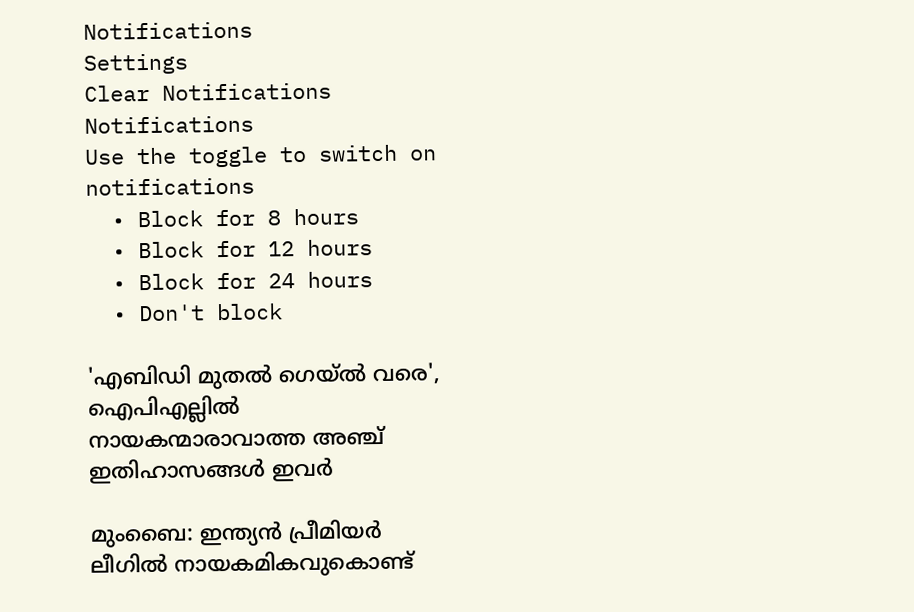Notifications
Settings
Clear Notifications
Notifications
Use the toggle to switch on notifications
  • Block for 8 hours
  • Block for 12 hours
  • Block for 24 hours
  • Don't block

'എബിഡി മുതല്‍ ഗെയ്ല്‍ വരെ', ഐപിഎല്ലില്‍ നായകന്മാരാവാത്ത അഞ്ച് ഇതിഹാസങ്ങള്‍ ഇവര്‍

മുംബൈ: ഇന്ത്യന്‍ പ്രീമിയര്‍ ലീഗില്‍ നായകമികവുകൊണ്ട്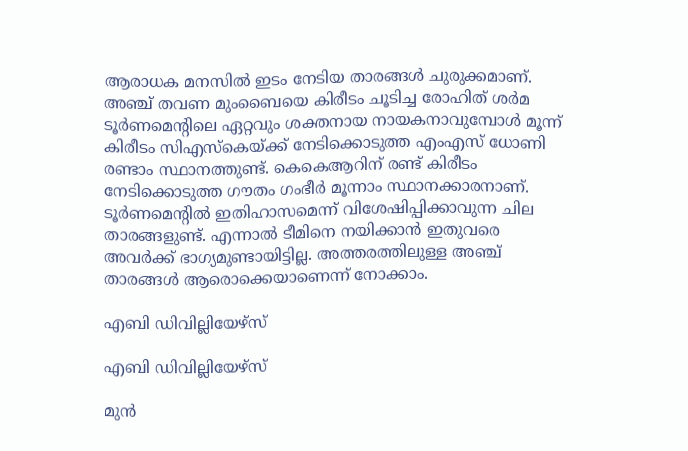ആരാധക മനസില്‍ ഇടം നേടിയ താരങ്ങള്‍ ചുരുക്കമാണ്. അഞ്ച് തവണ മുംബൈയെ കിരീടം ചൂടിച്ച രോഹിത് ശര്‍മ ടൂര്‍ണമെന്റിലെ ഏറ്റവും ശക്തനായ നായകനാവുമ്പോള്‍ മൂന്ന് കിരീടം സിഎസ്‌കെയ്ക്ക് നേടിക്കൊടുത്ത എംഎസ് ധോണി രണ്ടാം സ്ഥാനത്തുണ്ട്. കെകെആറിന് രണ്ട് കിരീടം നേടിക്കൊടുത്ത ഗൗതം ഗംഭീര്‍ മൂന്നാം സ്ഥാനക്കാരനാണ്. ടൂര്‍ണമെന്റില്‍ ഇതിഹാസമെന്ന് വിശേഷിപ്പിക്കാവുന്ന ചില താരങ്ങളുണ്ട്. എന്നാല്‍ ടീമിനെ നയിക്കാന്‍ ഇതുവരെ അവര്‍ക്ക് ഭാഗ്യമുണ്ടായിട്ടില്ല. അത്തരത്തിലുള്ള അഞ്ച് താരങ്ങള്‍ ആരൊക്കെയാണെന്ന് നോക്കാം.

എബി ഡിവില്ലിയേഴ്‌സ്

എബി ഡിവില്ലിയേഴ്‌സ്

മുന്‍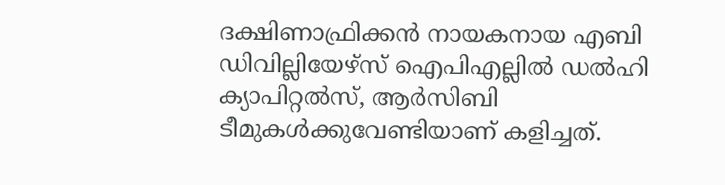ദക്ഷിണാഫ്രിക്കന്‍ നായകനായ എബി ഡിവില്ലിയേഴ്‌സ് ഐപിഎല്ലില്‍ ഡല്‍ഹി ക്യാപിറ്റല്‍സ്, ആര്‍സിബി ടീമുകള്‍ക്കുവേണ്ടിയാണ് കളിച്ചത്.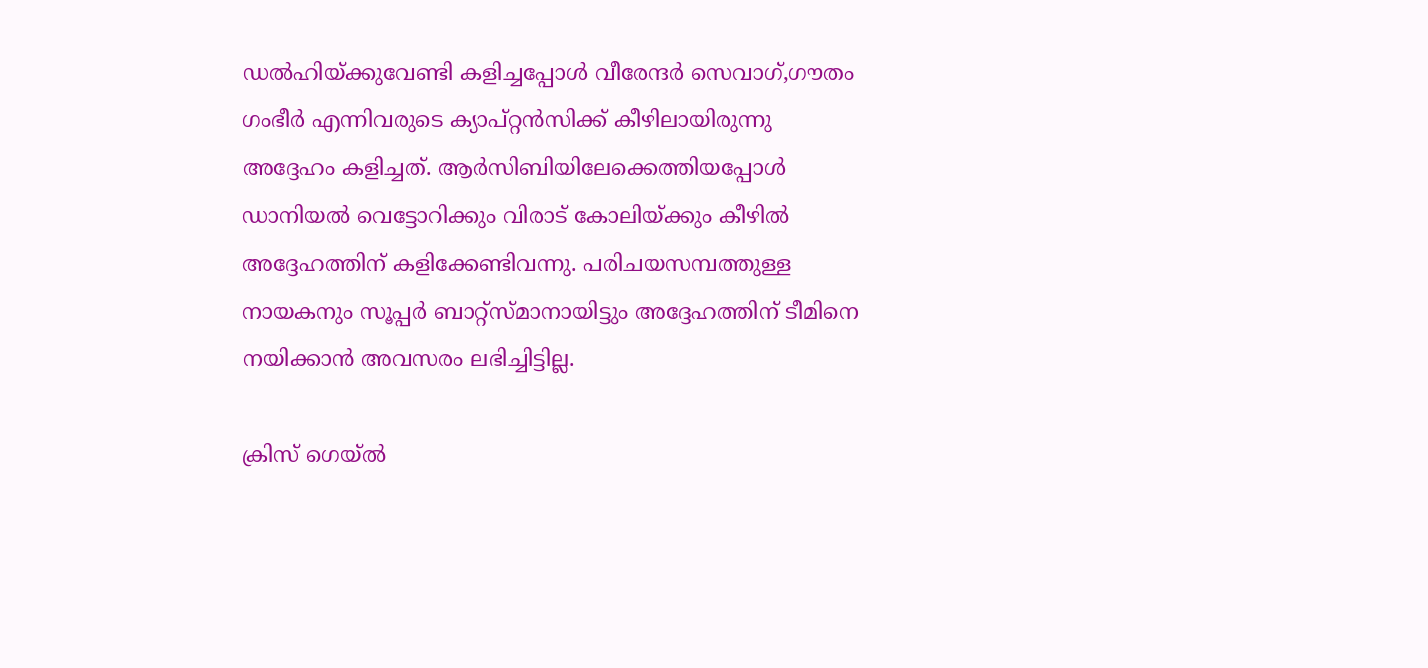ഡല്‍ഹിയ്ക്കുവേണ്ടി കളിച്ചപ്പോള്‍ വീരേന്ദര്‍ സെവാഗ്,ഗൗതം ഗംഭീര്‍ എന്നിവരുടെ ക്യാപ്റ്റന്‍സിക്ക് കീഴിലായിരുന്നു അദ്ദേഹം കളിച്ചത്. ആര്‍സിബിയിലേക്കെത്തിയപ്പോള്‍ ഡാനിയല്‍ വെട്ടോറിക്കും വിരാട് കോലിയ്ക്കും കീഴില്‍ അദ്ദേഹത്തിന് കളിക്കേണ്ടിവന്നു. പരിചയസമ്പത്തുള്ള നായകനും സൂപ്പര്‍ ബാറ്റ്‌സ്മാനായിട്ടും അദ്ദേഹത്തിന് ടീമിനെ നയിക്കാന്‍ അവസരം ലഭിച്ചിട്ടില്ല.

ക്രിസ് ഗെയ്ല്‍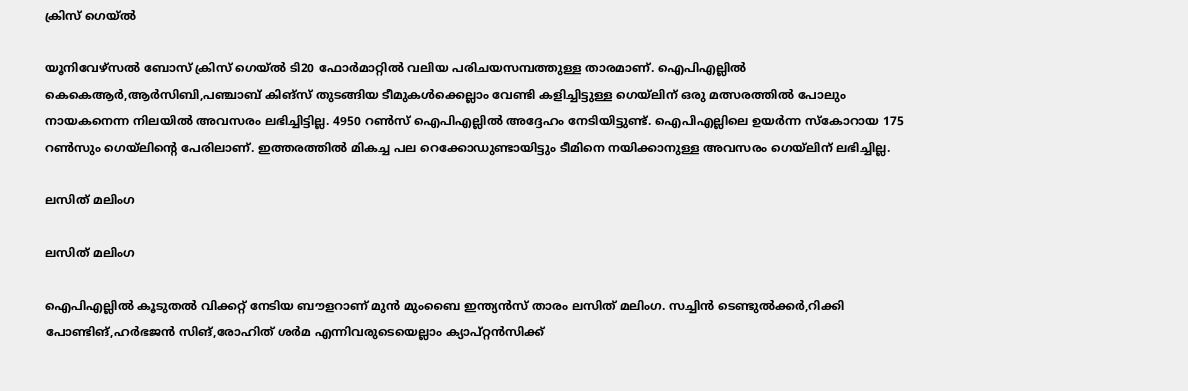ക്രിസ് ഗെയ്ല്‍

യൂനിവേഴ്‌സല്‍ ബോസ് ക്രിസ് ഗെയ്ല്‍ ടി20 ഫോര്‍മാറ്റില്‍ വലിയ പരിചയസമ്പത്തുള്ള താരമാണ്. ഐപിഎല്ലില്‍ കെകെആര്‍,ആര്‍സിബി,പഞ്ചാബ് കിങ്‌സ് തുടങ്ങിയ ടീമുകള്‍ക്കെല്ലാം വേണ്ടി കളിച്ചിട്ടുള്ള ഗെയ്‌ലിന് ഒരു മത്സരത്തില്‍ പോലും നായകനെന്ന നിലയില്‍ അവസരം ലഭിച്ചിട്ടില്ല. 4950 റണ്‍സ് ഐപിഎല്ലില്‍ അദ്ദേഹം നേടിയിട്ടുണ്ട്. ഐപിഎല്ലിലെ ഉയര്‍ന്ന സ്‌കോറായ 175 റണ്‍സും ഗെയ്‌ലിന്റെ പേരിലാണ്. ഇത്തരത്തില്‍ മികച്ച പല റെക്കോഡുണ്ടായിട്ടും ടീമിനെ നയിക്കാനുള്ള അവസരം ഗെയ്‌ലിന് ലഭിച്ചില്ല.

ലസിത് മലിംഗ

ലസിത് മലിംഗ

ഐപിഎല്ലില്‍ കൂടുതല്‍ വിക്കറ്റ് നേടിയ ബൗളറാണ് മുന്‍ മുംബൈ ഇന്ത്യന്‍സ് താരം ലസിത് മലിംഗ. സച്ചിന്‍ ടെണ്ടുല്‍ക്കര്‍,റിക്കി പോണ്ടിങ്,ഹര്‍ഭജന്‍ സിങ്,രോഹിത് ശര്‍മ എന്നിവരുടെയെല്ലാം ക്യാപ്റ്റന്‍സിക്ക്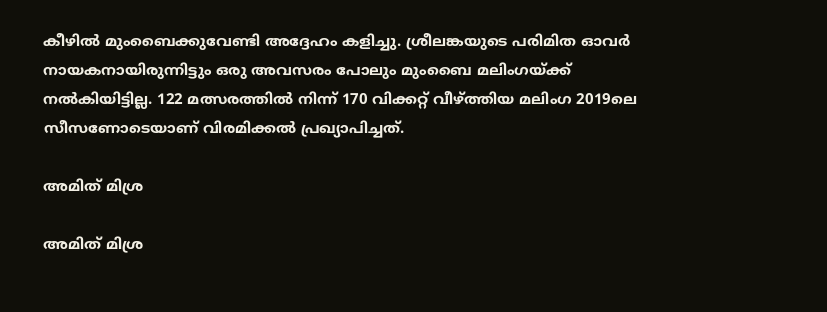കീഴില്‍ മുംബൈക്കുവേണ്ടി അദ്ദേഹം കളിച്ചു. ശ്രീലങ്കയുടെ പരിമിത ഓവര്‍ നായകനായിരുന്നിട്ടും ഒരു അവസരം പോലും മുംബൈ മലിംഗയ്ക്ക് നല്‍കിയിട്ടില്ല. 122 മത്സരത്തില്‍ നിന്ന് 170 വിക്കറ്റ് വീഴ്ത്തിയ മലിംഗ 2019ലെ സീസണോടെയാണ് വിരമിക്കല്‍ പ്രഖ്യാപിച്ചത്.

അമിത് മിശ്ര

അമിത് മിശ്ര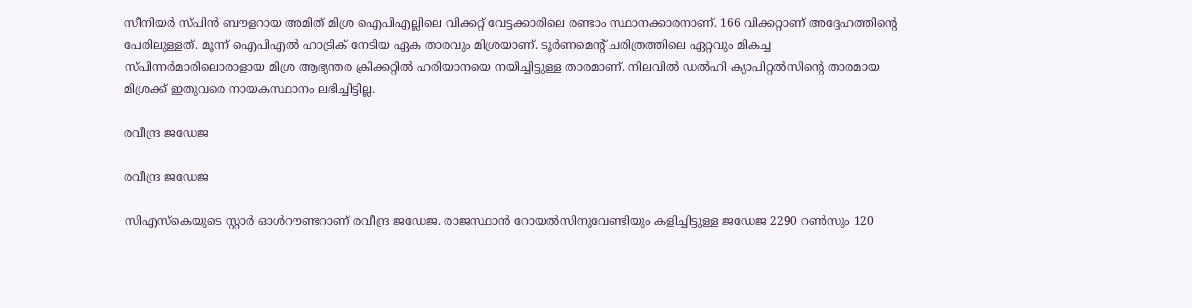സീനിയര്‍ സ്പിന്‍ ബൗളറായ അമിത് മിശ്ര ഐപിഎല്ലിലെ വിക്കറ്റ് വേട്ടക്കാരിലെ രണ്ടാം സ്ഥാനക്കാരനാണ്. 166 വിക്കറ്റാണ് അദ്ദേഹത്തിന്റെ പേരിലുള്ളത്. മൂന്ന് ഐപിഎല്‍ ഹാട്രിക് നേടിയ ഏക താരവും മിശ്രയാണ്. ടൂര്‍ണമെന്റ് ചരിത്രത്തിലെ ഏറ്റവും മികച്ച സ്പിന്നര്‍മാരിലൊരാളായ മിശ്ര ആഭ്യന്തര ക്രിക്കറ്റില്‍ ഹരിയാനയെ നയിച്ചിട്ടുള്ള താരമാണ്. നിലവില്‍ ഡല്‍ഹി ക്യാപിറ്റല്‍സിന്റെ താരമായ മിശ്രക്ക് ഇതുവരെ നായകസ്ഥാനം ലഭിച്ചിട്ടില്ല.

രവീന്ദ്ര ജഡേജ

രവീന്ദ്ര ജഡേജ

സിഎസ്‌കെയുടെ സ്റ്റാര്‍ ഓള്‍റൗണ്ടറാണ് രവീന്ദ്ര ജഡേജ. രാജസ്ഥാന്‍ റോയല്‍സിനുവേണ്ടിയും കളിച്ചിട്ടുള്ള ജഡേജ 2290 റണ്‍സും 120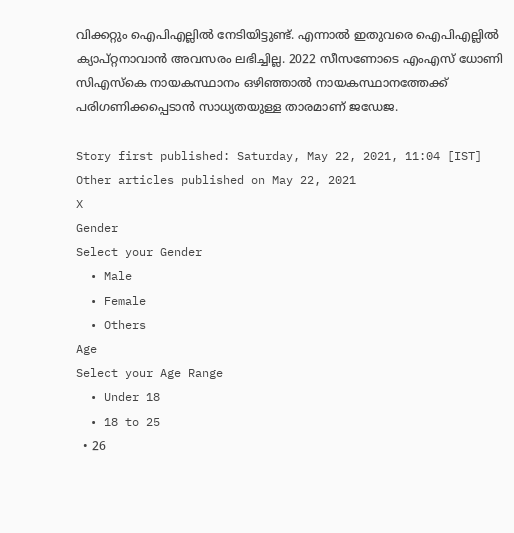വിക്കറ്റും ഐപിഎല്ലില്‍ നേടിയിട്ടുണ്ട്. എന്നാല്‍ ഇതുവരെ ഐപിഎല്ലില്‍ ക്യാപ്റ്റനാവാന്‍ അവസരം ലഭിച്ചില്ല. 2022 സീസണോടെ എംഎസ് ധോണി സിഎസ്‌കെ നായകസ്ഥാനം ഒഴിഞ്ഞാല്‍ നായകസ്ഥാനത്തേക്ക് പരിഗണിക്കപ്പെടാന്‍ സാധ്യതയുള്ള താരമാണ് ജഡേജ.

Story first published: Saturday, May 22, 2021, 11:04 [IST]
Other articles published on May 22, 2021
X
Gender
Select your Gender
  • Male
  • Female
  • Others
Age
Select your Age Range
  • Under 18
  • 18 to 25
  • 26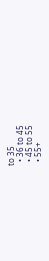to 35
  • 36 to 45
  • 45 to 55
  • 55+